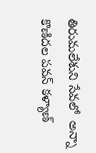తిరుమలేశుని సేవలో  అన్నా కొణిదల పవన్ కళ్యాణ్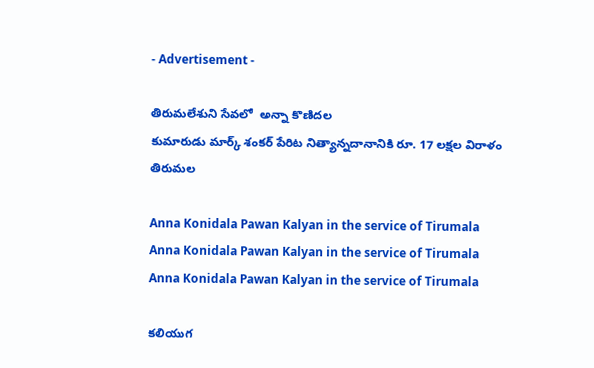- Advertisement -

తిరుమలేశుని సేవలో  అన్నా కొణిదల
కుమారుడు మార్క్ శంకర్ పేరిట నిత్యాన్నదానానికి రూ. 17 లక్షల విరాళం
తిరుమల

Anna Konidala Pawan Kalyan in the service of Tirumala
Anna Konidala Pawan Kalyan in the service of Tirumala
Anna Konidala Pawan Kalyan in the service of Tirumala

కలియుగ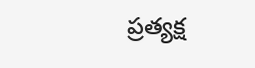ప్రత్యక్ష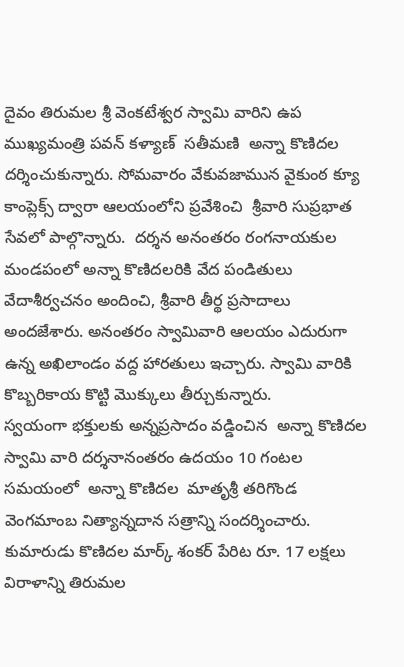దైవం తిరుమల శ్రీ వెంకటేశ్వర స్వామి వారిని ఉప ముఖ్యమంత్రి పవన్ కళ్యాణ్  సతీమణి  అన్నా కొణిదల  దర్శించుకున్నారు. సోమవారం వేకువజామున వైకుంఠ క్యూ కాంప్లెక్స్ ద్వారా ఆలయంలోని ప్రవేశించి  శ్రీవారి సుప్రభాత సేవలో పాల్గొన్నారు.  దర్శన అనంతరం రంగనాయకుల మండపంలో అన్నా కొణిదలరికి వేద పండితులు వేదాశీర్వచనం అందించి, శ్రీవారి తీర్థ ప్రసాదాలు అందజేశారు. అనంతరం స్వామివారి ఆలయం ఎదురుగా ఉన్న అఖిలాండం వద్ద హారతులు ఇచ్చారు. స్వామి వారికి కొబ్బరికాయ కొట్టి మొక్కులు తీర్చుకున్నారు.
స్వయంగా భక్తులకు అన్నప్రసాదం వడ్డించిన  అన్నా కొణిదల
స్వామి వారి దర్శనానంతరం ఉదయం 10 గంటల సమయంలో  అన్నా కొణిదల  మాతృశ్రీ తరిగొండ వెంగమాంబ నిత్యాన్నదాన సత్రాన్ని సందర్శించారు. కుమారుడు కొణిదల మార్క్ శంకర్ పేరిట రూ. 17 లక్షలు విరాళాన్ని తిరుమల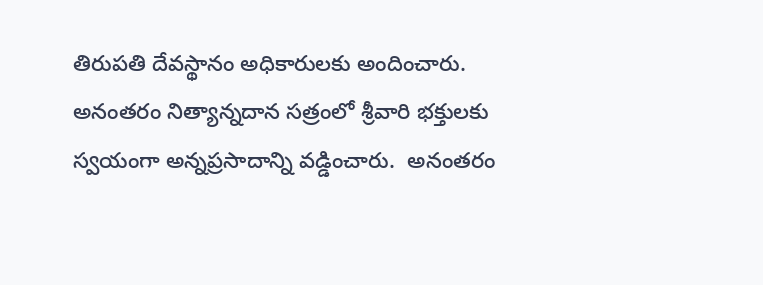తిరుపతి దేవస్థానం అధికారులకు అందించారు. అనంతరం నిత్యాన్నదాన సత్రంలో శ్రీవారి భక్తులకు స్వయంగా అన్నప్రసాదాన్ని వడ్డించారు.  అనంతరం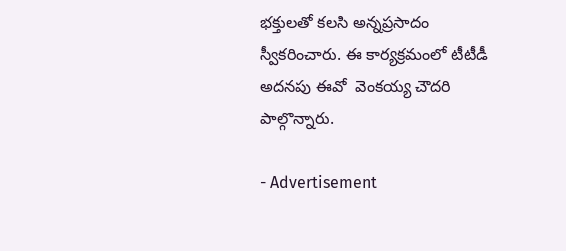భక్తులతో కలసి అన్నప్రసాదం స్వీకరించారు. ఈ కార్యక్రమంలో టీటీడీ అదనపు ఈవో  వెంకయ్య చౌదరి పాల్గొన్నారు.

- Advertisement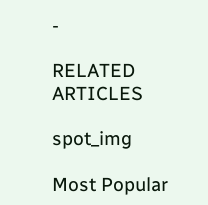-

RELATED ARTICLES

spot_img

Most Popular